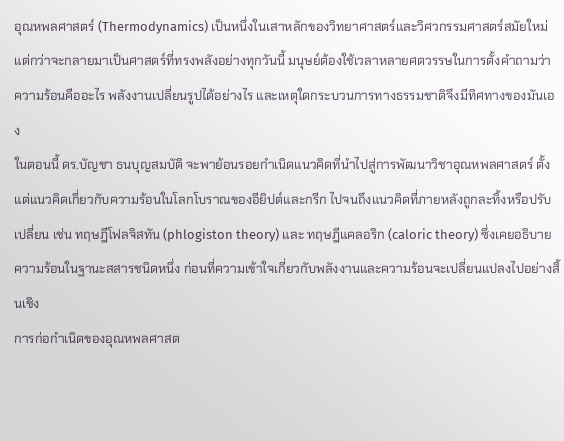อุณหพลศาสตร์ (Thermodynamics) เป็นหนึ่งในเสาหลักของวิทยาศาสตร์และวิศวกรรมศาสตร์สมัยใหม่ แต่กว่าจะกลายมาเป็นศาสตร์ที่ทรงพลังอย่างทุกวันนี้ มนุษย์ต้องใช้เวลาหลายศตวรรษในการตั้งคำถามว่า ความร้อนคืออะไร พลังงานเปลี่ยนรูปได้อย่างไร และเหตุใดกระบวนการทางธรรมชาติจึงมีทิศทางของมันเอง
ในตอนนี้ ดร.บัญชา ธนบุญสมบัติ จะพาย้อนรอยกำเนิดแนวคิดที่นำไปสู่การพัฒนาวิชาอุณหพลศาสตร์ ตั้งแต่แนวคิดเกี่ยวกับความร้อนในโลกโบราณของอียิปต์และกรีก ไปจนถึงแนวคิดที่ภายหลังถูกละทิ้งหรือปรับเปลี่ยน เช่น ทฤษฎีโฟลจิสทัน (phlogiston theory) และ ทฤษฎีแคลอริก (caloric theory) ซึ่งเคยอธิบายความร้อนในฐานะสสารชนิดหนึ่ง ก่อนที่ความเข้าใจเกี่ยวกับพลังงานและความร้อนจะเปลี่ยนแปลงไปอย่างสิ้นเชิง
การก่อกำเนิดของอุณหพลศาสต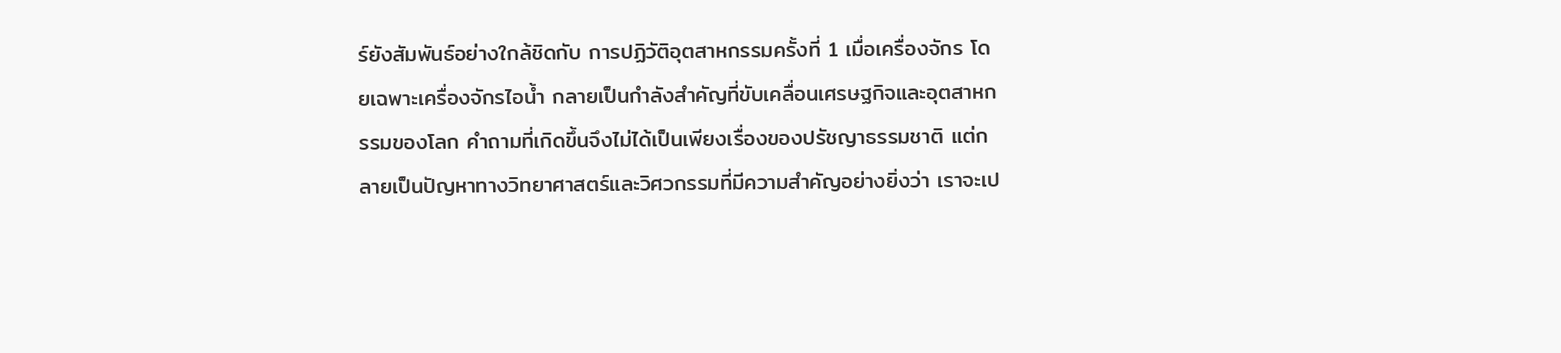ร์ยังสัมพันธ์อย่างใกล้ชิดกับ การปฏิวัติอุตสาหกรรมครั้งที่ 1 เมื่อเครื่องจักร โดยเฉพาะเครื่องจักรไอน้ำ กลายเป็นกำลังสำคัญที่ขับเคลื่อนเศรษฐกิจและอุตสาหกรรมของโลก คำถามที่เกิดขึ้นจึงไม่ได้เป็นเพียงเรื่องของปรัชญาธรรมชาติ แต่กลายเป็นปัญหาทางวิทยาศาสตร์และวิศวกรรมที่มีความสำคัญอย่างยิ่งว่า เราจะเป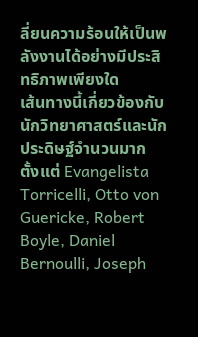ลี่ยนความร้อนให้เป็นพลังงานได้อย่างมีประสิทธิภาพเพียงใด
เส้นทางนี้เกี่ยวข้องกับนักวิทยาศาสตร์และนักประดิษฐ์จำนวนมาก ตั้งแต่ Evangelista Torricelli, Otto von Guericke, Robert Boyle, Daniel Bernoulli, Joseph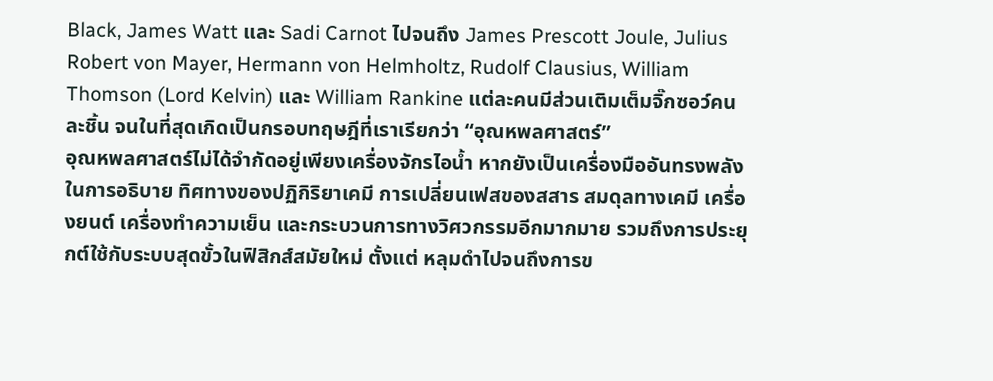Black, James Watt และ Sadi Carnot ไปจนถึง James Prescott Joule, Julius Robert von Mayer, Hermann von Helmholtz, Rudolf Clausius, William Thomson (Lord Kelvin) และ William Rankine แต่ละคนมีส่วนเติมเต็มจิ๊กซอว์คนละชิ้น จนในที่สุดเกิดเป็นกรอบทฤษฎีที่เราเรียกว่า “อุณหพลศาสตร์”
อุณหพลศาสตร์ไม่ได้จำกัดอยู่เพียงเครื่องจักรไอน้ำ หากยังเป็นเครื่องมืออันทรงพลังในการอธิบาย ทิศทางของปฏิกิริยาเคมี การเปลี่ยนเฟสของสสาร สมดุลทางเคมี เครื่องยนต์ เครื่องทำความเย็น และกระบวนการทางวิศวกรรมอีกมากมาย รวมถึงการประยุกต์ใช้กับระบบสุดขั้วในฟิสิกส์สมัยใหม่ ตั้งแต่ หลุมดำไปจนถึงการข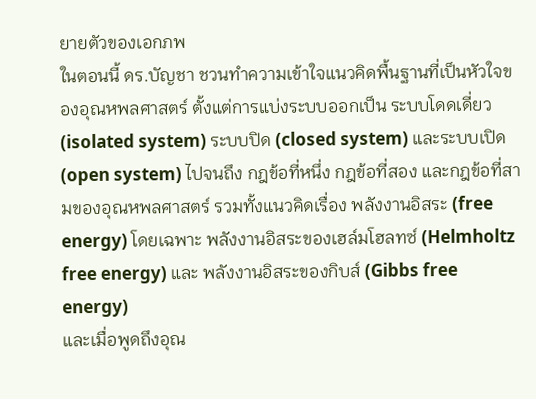ยายตัวของเอกภพ
ในตอนนี้ ดร.บัญชา ชวนทำความเข้าใจแนวคิดพื้นฐานที่เป็นหัวใจของอุณหพลศาสตร์ ตั้งแต่การแบ่งระบบออกเป็น ระบบโดดเดี่ยว (isolated system) ระบบปิด (closed system) และระบบเปิด (open system) ไปจนถึง กฎข้อที่หนึ่ง กฎข้อที่สอง และกฎข้อที่สามของอุณหพลศาสตร์ รวมทั้งแนวคิดเรื่อง พลังงานอิสระ (free energy) โดยเฉพาะ พลังงานอิสระของเฮล์มโฮลทซ์ (Helmholtz free energy) และ พลังงานอิสระของกิบส์ (Gibbs free energy)
และเมื่อพูดถึงอุณ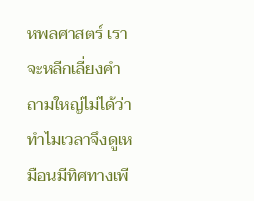หพลศาสตร์ เราจะหลีกเลี่ยงคำถามใหญ่ไม่ได้ว่า ทำไมเวลาจึงดูเหมือนมีทิศทางเพี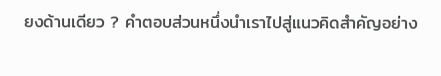ยงด้านเดียว ? คำตอบส่วนหนึ่งนำเราไปสู่แนวคิดสำคัญอย่าง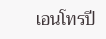เอนโทรปี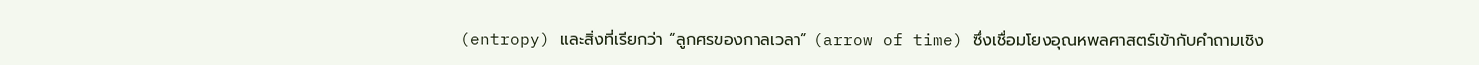(entropy) และสิ่งที่เรียกว่า “ลูกศรของกาลเวลา” (arrow of time) ซึ่งเชื่อมโยงอุณหพลศาสตร์เข้ากับคำถามเชิง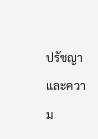ปรัชญาและความ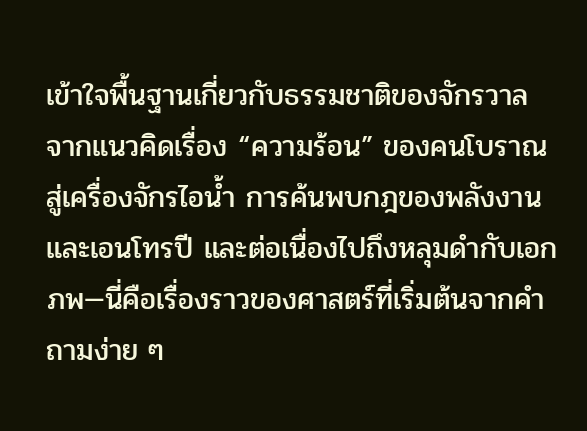เข้าใจพื้นฐานเกี่ยวกับธรรมชาติของจักรวาล
จากแนวคิดเรื่อง “ความร้อน” ของคนโบราณ สู่เครื่องจักรไอน้ำ การค้นพบกฎของพลังงานและเอนโทรปี และต่อเนื่องไปถึงหลุมดำกับเอกภพ—นี่คือเรื่องราวของศาสตร์ที่เริ่มต้นจากคำถามง่าย ๆ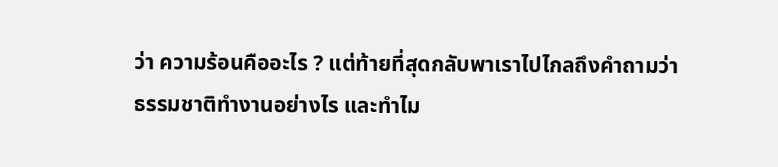ว่า ความร้อนคืออะไร ? แต่ท้ายที่สุดกลับพาเราไปไกลถึงคำถามว่า ธรรมชาติทำงานอย่างไร และทำไม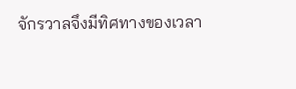จักรวาลจึงมีทิศทางของเวลา